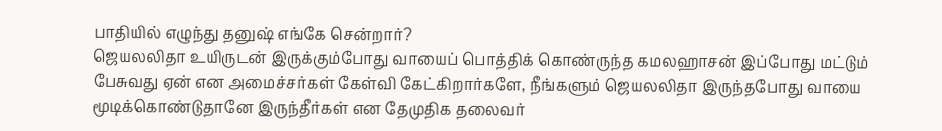பாதியில் எழுந்து தனுஷ் எங்கே சென்றார்?
ஜெயலலிதா உயிருடன் இருக்கும்போது வாயைப் பொத்திக் கொண்ருந்த கமலஹாசன் இப்போது மட்டும் பேசுவது ஏன் என அமைச்சர்கள் கேள்வி கேட்கிறார்களே, நீங்களும் ஜெயலலிதா இருந்தபோது வாயை மூடிக்கொண்டுதானே இருந்தீர்கள் என தேமுதிக தலைவர்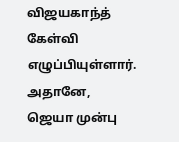விஜயகாந்த் கேள்வி எழுப்பியுள்ளார். அதானே, ஜெயா முன்பு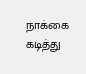நாக்கை கடித்து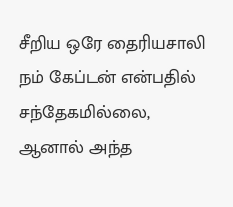சீறிய ஒரே தைரியசாலி நம் கேப்டன் என்பதில் சந்தேகமில்லை, ஆனால் அந்த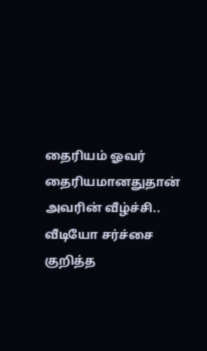தைரியம் ஓவர் தைரியமானதுதான் அவரின் வீழ்ச்சி.. வீடியோ சர்ச்சை குறித்த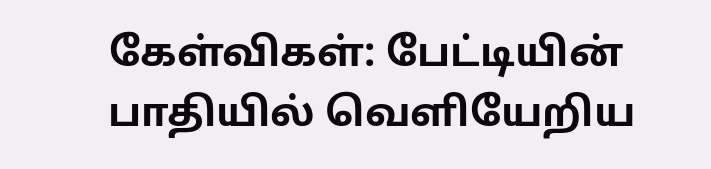கேள்விகள்: பேட்டியின் பாதியில் வெளியேறிய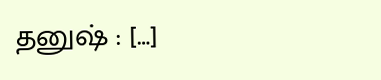தனுஷ் : […]